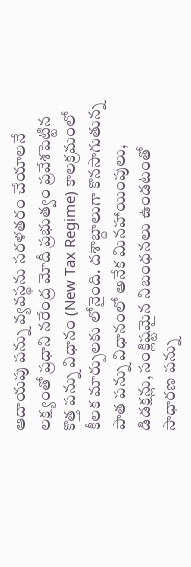ఆదాయపు పన్ను వ్యవస్థను సరళతరం చేయాలనే లక్ష్యంతో ప్రధాని నరేంద్ర మోదీ ప్రభుత్వం ప్రవేశపెట్టిన కొత్త పన్ను విధానం (New Tax Regime) కాలక్రమంలో కీలక మార్పులకు లోనైంది. దశాబ్దాలుగా కొనసాగుతున్న పాత పన్ను విధానంలో అనేక మినహాయింపులు, డిడక్షన్లు, సంక్లిష్టమైన నిబంధనలు ఉండటంతో సాధారణ పన్ను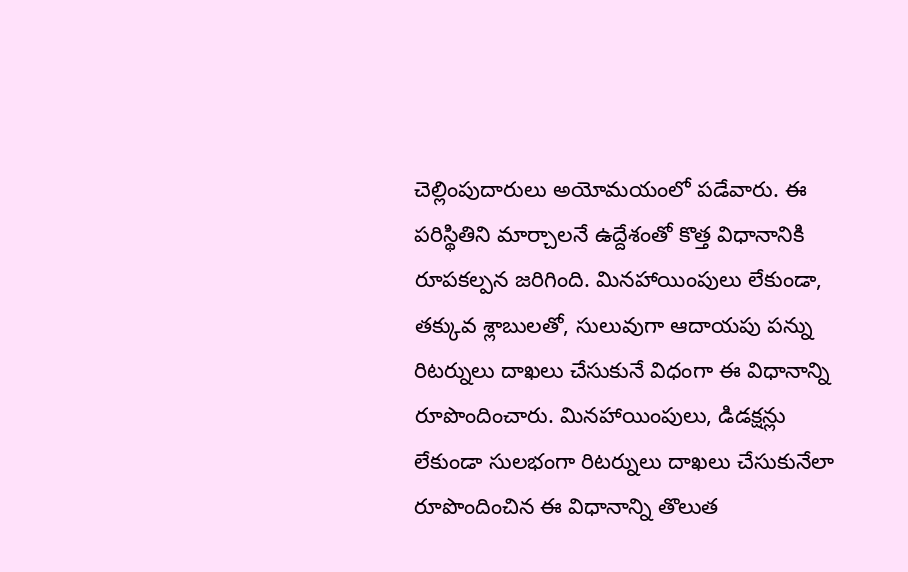చెల్లింపుదారులు అయోమయంలో పడేవారు. ఈ పరిస్థితిని మార్చాలనే ఉద్దేశంతో కొత్త విధానానికి రూపకల్పన జరిగింది. మినహాయింపులు లేకుండా, తక్కువ శ్లాబులతో, సులువుగా ఆదాయపు పన్ను రిటర్నులు దాఖలు చేసుకునే విధంగా ఈ విధానాన్ని రూపొందించారు. మినహాయింపులు, డిడక్షన్లు లేకుండా సులభంగా రిటర్నులు దాఖలు చేసుకునేలా రూపొందించిన ఈ విధానాన్ని తొలుత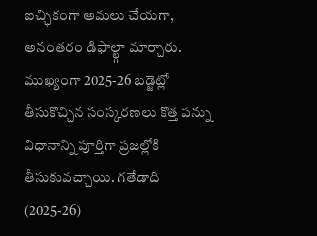ఐచ్ఛికంగా అమలు చేయగా, అనంతరం డిఫాల్ట్గా మార్చారు. ముఖ్యంగా 2025-26 బడ్జెట్లో తీసుకొచ్చిన సంస్కరణలు కొత్త పన్ను విధానాన్ని పూర్తిగా ప్రజల్లోకి తీసుకువచ్చాయి. గతేడాది (2025-26)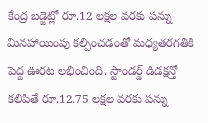కేంద్ర బడ్జెట్లో రూ.12 లక్షల వరకు పన్ను మినహాయింపు కల్పించడంతో మధ్యతరగతికి పెద్ద ఊరట లభించింది. స్టాండర్డ్ డిడక్షన్తో కలిపితే రూ.12.75 లక్షల వరకు పన్ను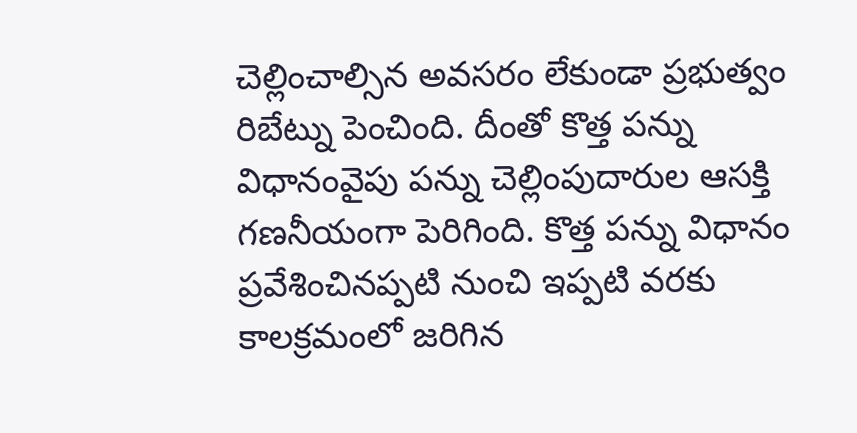చెల్లించాల్సిన అవసరం లేకుండా ప్రభుత్వం రిబేట్ను పెంచింది. దీంతో కొత్త పన్ను విధానంవైపు పన్ను చెల్లింపుదారుల ఆసక్తి గణనీయంగా పెరిగింది. కొత్త పన్ను విధానం ప్రవేశించినప్పటి నుంచి ఇప్పటి వరకు కాలక్రమంలో జరిగిన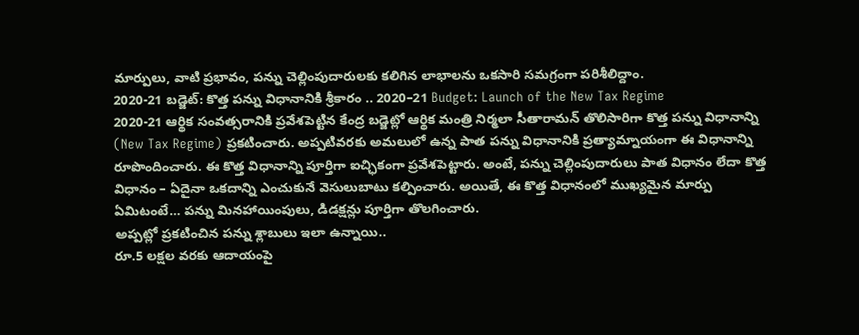మార్పులు, వాటి ప్రభావం, పన్ను చెల్లింపుదారులకు కలిగిన లాభాలను ఒకసారి సమగ్రంగా పరిశీలిద్దాం.
2020-21 బడ్జెట్: కొత్త పన్ను విధానానికి శ్రీకారం .. 2020–21 Budget: Launch of the New Tax Regime
2020-21 ఆర్థిక సంవత్సరానికి ప్రవేశపెట్టిన కేంద్ర బడ్జెట్లో ఆర్థిక మంత్రి నిర్మలా సీతారామన్ తొలిసారిగా కొత్త పన్ను విధానాన్ని (New Tax Regime) ప్రకటించారు. అప్పటివరకు అమలులో ఉన్న పాత పన్ను విధానానికి ప్రత్యామ్నాయంగా ఈ విధానాన్ని రూపొందించారు. ఈ కొత్త విధానాన్ని పూర్తిగా ఐచ్ఛికంగా ప్రవేశపెట్టారు. అంటే, పన్ను చెల్లింపుదారులు పాత విధానం లేదా కొత్త విధానం – ఏదైనా ఒకదాన్ని ఎంచుకునే వెసులుబాటు కల్పించారు. అయితే, ఈ కొత్త విధానంలో ముఖ్యమైన మార్పు ఏమిటంటే… పన్ను మినహాయింపులు, డిడక్షన్లు పూర్తిగా తొలగించారు.
అప్పట్లో ప్రకటించిన పన్ను శ్లాబులు ఇలా ఉన్నాయి..
రూ.5 లక్షల వరకు ఆదాయంపై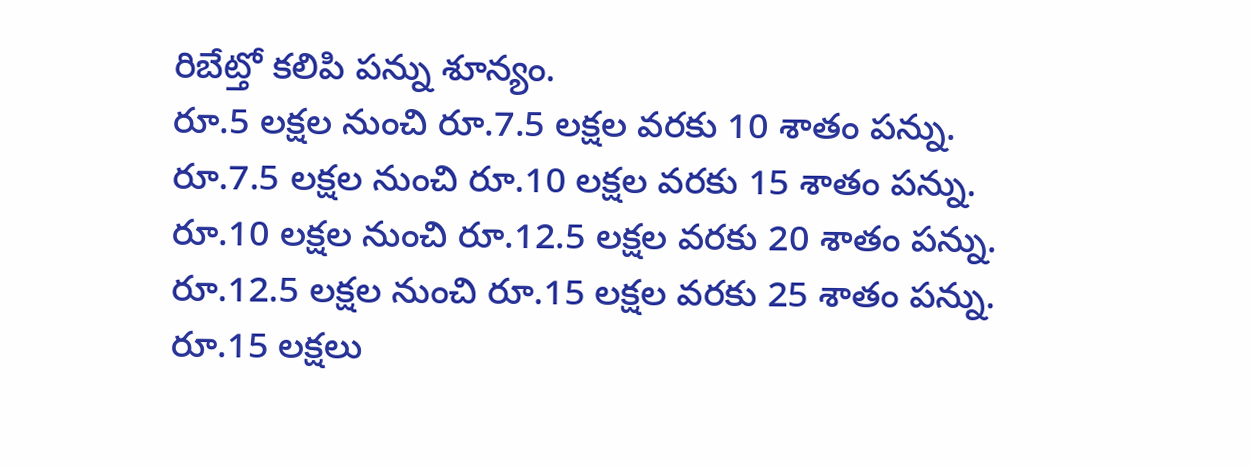రిబేట్తో కలిపి పన్ను శూన్యం.
రూ.5 లక్షల నుంచి రూ.7.5 లక్షల వరకు 10 శాతం పన్ను.
రూ.7.5 లక్షల నుంచి రూ.10 లక్షల వరకు 15 శాతం పన్ను.
రూ.10 లక్షల నుంచి రూ.12.5 లక్షల వరకు 20 శాతం పన్ను.
రూ.12.5 లక్షల నుంచి రూ.15 లక్షల వరకు 25 శాతం పన్ను.
రూ.15 లక్షలు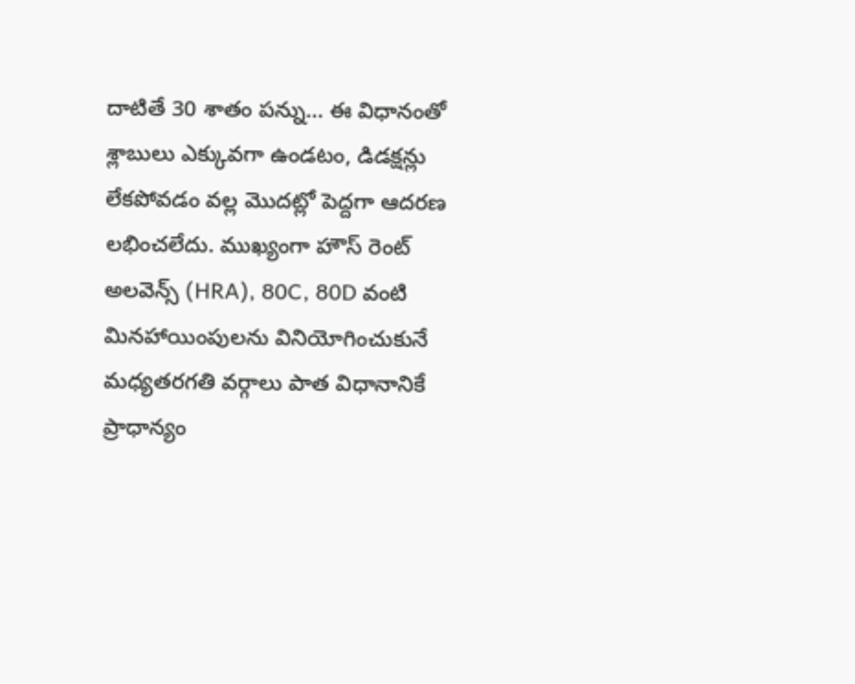దాటితే 30 శాతం పన్ను… ఈ విధానంతో శ్లాబులు ఎక్కువగా ఉండటం, డిడక్షన్లు లేకపోవడం వల్ల మొదట్లో పెద్దగా ఆదరణ లభించలేదు. ముఖ్యంగా హౌస్ రెంట్ అలవెన్స్ (HRA), 80C, 80D వంటి మినహాయింపులను వినియోగించుకునే మధ్యతరగతి వర్గాలు పాత విధానానికే ప్రాధాన్యం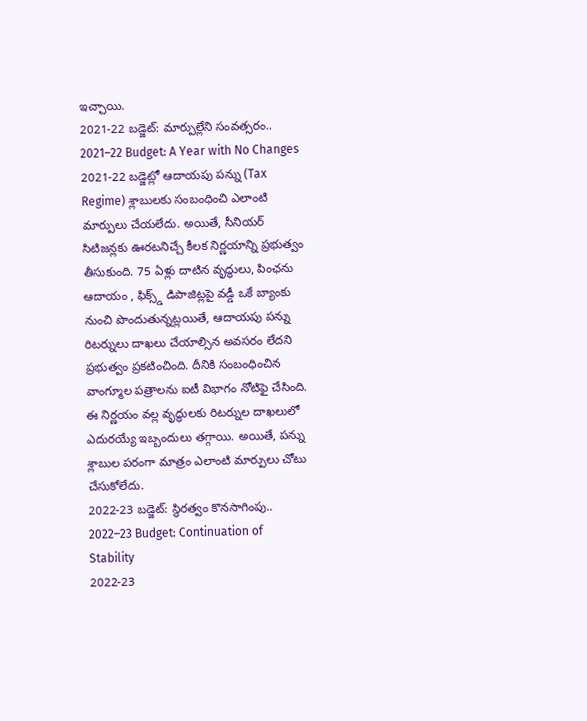ఇచ్చాయి.
2021-22 బడ్జెట్: మార్పుల్లేని సంవత్సరం.. 2021–22 Budget: A Year with No Changes
2021-22 బడ్జెట్లో ఆదాయపు పన్ను (Tax Regime) శ్లాబులకు సంబంధించి ఎలాంటి మార్పులు చేయలేదు. అయితే, సీనియర్ సిటిజన్లకు ఊరటనిచ్చే కీలక నిర్ణయాన్ని ప్రభుత్వం తీసుకుంది. 75 ఏళ్లు దాటిన వృద్ధులు, పింఛను ఆదాయం , ఫిక్స్డ్ డిపాజిట్లపై వడ్డీ ఒకే బ్యాంకు నుంచి పొందుతున్నట్లయితే, ఆదాయపు పన్ను రిటర్నులు దాఖలు చేయాల్సిన అవసరం లేదని ప్రభుత్వం ప్రకటించింది. దీనికి సంబంధించిన వాంగ్మూల పత్రాలను ఐటీ విభాగం నోటిఫై చేసింది. ఈ నిర్ణయం వల్ల వృద్ధులకు రిటర్నుల దాఖలులో ఎదురయ్యే ఇబ్బందులు తగ్గాయి. అయితే, పన్ను శ్లాబుల పరంగా మాత్రం ఎలాంటి మార్పులు చోటు చేసుకోలేదు.
2022-23 బడ్జెట్: స్థిరత్వం కొనసాగింపు.. 2022–23 Budget: Continuation of Stability
2022-23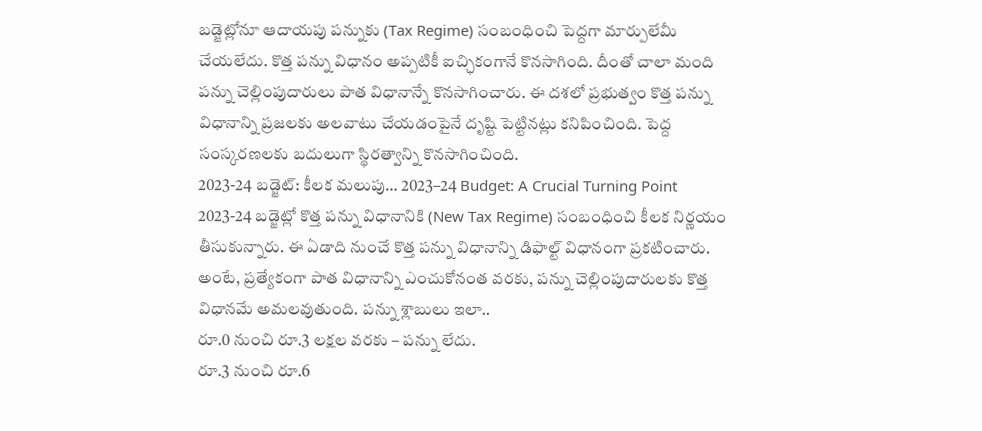బడ్జెట్లోనూ ఆదాయపు పన్నుకు (Tax Regime) సంబంధించి పెద్దగా మార్పులేమీ చేయలేదు. కొత్త పన్ను విధానం అప్పటికీ ఐచ్ఛికంగానే కొనసాగింది. దీంతో చాలా మంది పన్ను చెల్లింపుదారులు పాత విధానాన్నే కొనసాగించారు. ఈ దశలో ప్రభుత్వం కొత్త పన్ను విధానాన్ని ప్రజలకు అలవాటు చేయడంపైనే దృష్టి పెట్టినట్లు కనిపించింది. పెద్ద సంస్కరణలకు బదులుగా స్థిరత్వాన్ని కొనసాగించింది.
2023-24 బడ్జెట్: కీలక మలుపు… 2023–24 Budget: A Crucial Turning Point
2023-24 బడ్జెట్లో కొత్త పన్ను విధానానికి (New Tax Regime) సంబంధించి కీలక నిర్ణయం తీసుకున్నారు. ఈ ఏడాది నుంచే కొత్త పన్ను విధానాన్ని డిఫాల్ట్ విధానంగా ప్రకటించారు. అంటే, ప్రత్యేకంగా పాత విధానాన్ని ఎంచుకోనంత వరకు, పన్ను చెల్లింపుదారులకు కొత్త విధానమే అమలవుతుంది. పన్ను శ్లాబులు ఇలా..
రూ.0 నుంచి రూ.3 లక్షల వరకు – పన్ను లేదు.
రూ.3 నుంచి రూ.6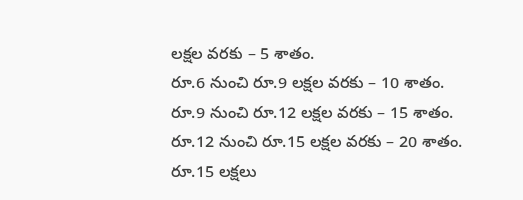లక్షల వరకు – 5 శాతం.
రూ.6 నుంచి రూ.9 లక్షల వరకు – 10 శాతం.
రూ.9 నుంచి రూ.12 లక్షల వరకు – 15 శాతం.
రూ.12 నుంచి రూ.15 లక్షల వరకు – 20 శాతం.
రూ.15 లక్షలు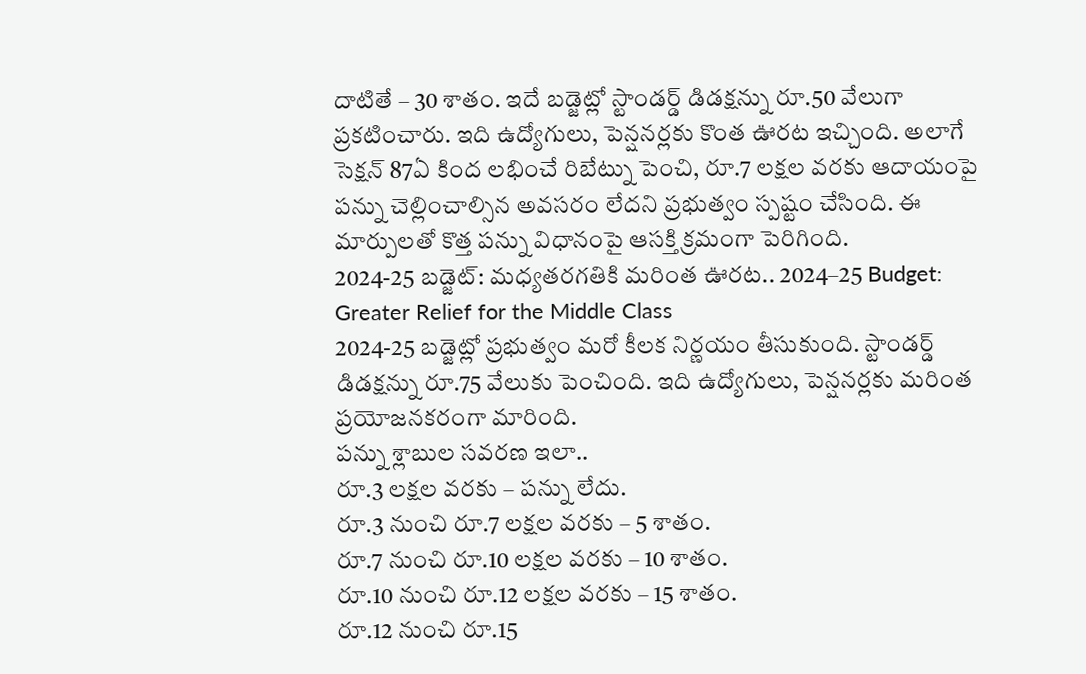దాటితే – 30 శాతం. ఇదే బడ్జెట్లో స్టాండర్డ్ డిడక్షన్ను రూ.50 వేలుగా ప్రకటించారు. ఇది ఉద్యోగులు, పెన్షనర్లకు కొంత ఊరట ఇచ్చింది. అలాగే సెక్షన్ 87ఏ కింద లభించే రిబేట్ను పెంచి, రూ.7 లక్షల వరకు ఆదాయంపై పన్ను చెల్లించాల్సిన అవసరం లేదని ప్రభుత్వం స్పష్టం చేసింది. ఈ మార్పులతో కొత్త పన్ను విధానంపై ఆసక్తి క్రమంగా పెరిగింది.
2024-25 బడ్జెట్: మధ్యతరగతికి మరింత ఊరట.. 2024–25 Budget: Greater Relief for the Middle Class
2024-25 బడ్జెట్లో ప్రభుత్వం మరో కీలక నిర్ణయం తీసుకుంది. స్టాండర్డ్ డిడక్షన్ను రూ.75 వేలుకు పెంచింది. ఇది ఉద్యోగులు, పెన్షనర్లకు మరింత ప్రయోజనకరంగా మారింది.
పన్ను శ్లాబుల సవరణ ఇలా..
రూ.3 లక్షల వరకు – పన్ను లేదు.
రూ.3 నుంచి రూ.7 లక్షల వరకు – 5 శాతం.
రూ.7 నుంచి రూ.10 లక్షల వరకు – 10 శాతం.
రూ.10 నుంచి రూ.12 లక్షల వరకు – 15 శాతం.
రూ.12 నుంచి రూ.15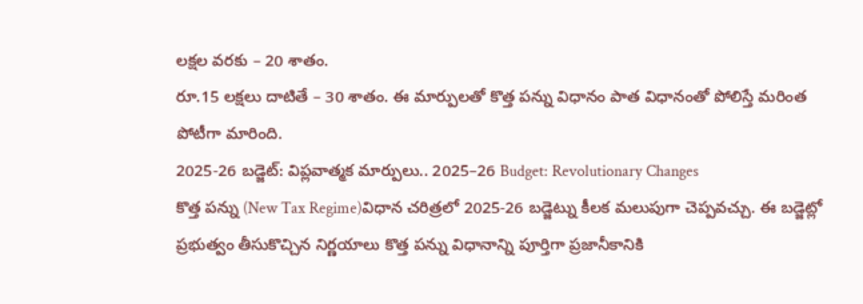లక్షల వరకు – 20 శాతం.
రూ.15 లక్షలు దాటితే – 30 శాతం. ఈ మార్పులతో కొత్త పన్ను విధానం పాత విధానంతో పోలిస్తే మరింత పోటీగా మారింది.
2025-26 బడ్జెట్: విప్లవాత్మక మార్పులు.. 2025–26 Budget: Revolutionary Changes
కొత్త పన్ను (New Tax Regime)విధాన చరిత్రలో 2025-26 బడ్జెట్ను కీలక మలుపుగా చెప్పవచ్చు. ఈ బడ్జెట్లో ప్రభుత్వం తీసుకొచ్చిన నిర్ణయాలు కొత్త పన్ను విధానాన్ని పూర్తిగా ప్రజానీకానికి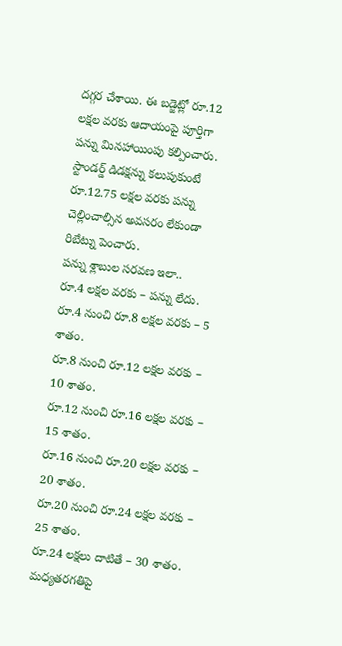దగ్గర చేశాయి. ఈ బడ్జెట్లో రూ.12 లక్షల వరకు ఆదాయంపై పూర్తిగా పన్ను మినహాయింపు కల్పించారు. స్టాండర్డ్ డిడక్షన్ను కలుపుకుంటే రూ.12.75 లక్షల వరకు పన్ను చెల్లించాల్సిన అవసరం లేకుండా రిబేట్ను పెంచారు.
పన్ను శ్లాబుల సరవణ ఇలా..
రూ.4 లక్షల వరకు – పన్ను లేదు.
రూ.4 నుంచి రూ.8 లక్షల వరకు – 5 శాతం.
రూ.8 నుంచి రూ.12 లక్షల వరకు – 10 శాతం.
రూ.12 నుంచి రూ.16 లక్షల వరకు – 15 శాతం.
రూ.16 నుంచి రూ.20 లక్షల వరకు – 20 శాతం.
రూ.20 నుంచి రూ.24 లక్షల వరకు – 25 శాతం.
రూ.24 లక్షలు దాటితే – 30 శాతం.
మధ్యతరగతిపై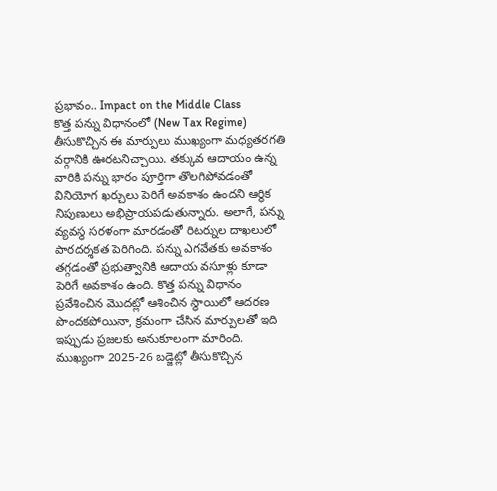ప్రభావం.. Impact on the Middle Class
కొత్త పన్ను విధానంలో (New Tax Regime) తీసుకొచ్చిన ఈ మార్పులు ముఖ్యంగా మధ్యతరగతి వర్గానికి ఊరటనిచ్చాయి. తక్కువ ఆదాయం ఉన్న వారికి పన్ను భారం పూర్తిగా తొలగిపోవడంతో వినియోగ ఖర్చులు పెరిగే అవకాశం ఉందని ఆర్థిక నిపుణులు అభిప్రాయపడుతున్నారు. అలాగే, పన్ను వ్యవస్థ సరళంగా మారడంతో రిటర్నుల దాఖలులో పారదర్శకత పెరిగింది. పన్ను ఎగవేతకు అవకాశం తగ్గడంతో ప్రభుత్వానికి ఆదాయ వసూళ్లు కూడా పెరిగే అవకాశం ఉంది. కొత్త పన్ను విధానం ప్రవేశించిన మొదట్లో ఆశించిన స్థాయిలో ఆదరణ పొందకపోయినా, క్రమంగా చేసిన మార్పులతో ఇది ఇప్పుడు ప్రజలకు అనుకూలంగా మారింది. ముఖ్యంగా 2025-26 బడ్జెట్లో తీసుకొచ్చిన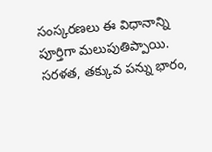సంస్కరణలు ఈ విధానాన్ని పూర్తిగా మలుపుతిప్పాయి. సరళత, తక్కువ పన్ను భారం,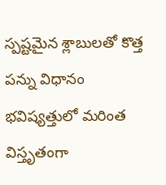స్పష్టమైన శ్లాబులతో కొత్త పన్ను విధానం భవిష్యత్తులో మరింత విస్తృతంగా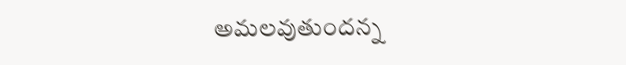అమలవుతుందన్న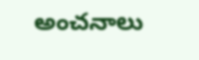అంచనాలు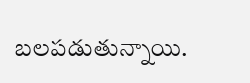బలపడుతున్నాయి.